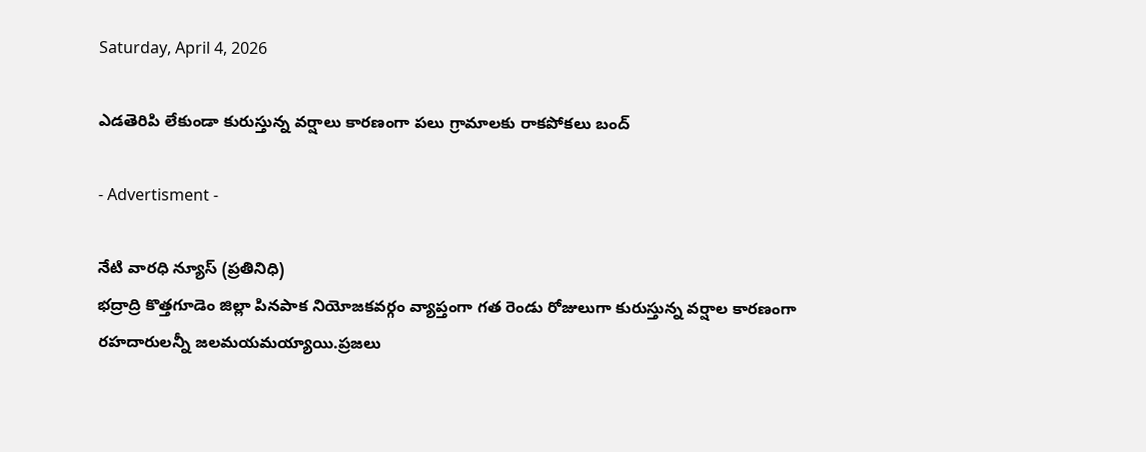Saturday, April 4, 2026

ఎడతెరిపి లేకుండా కురుస్తున్న వర్షాలు కారణంగా పలు గ్రామాలకు రాకపోకలు బంద్

- Advertisment -

నేటి వారధి న్యూస్ (ప్రతినిధి)
భద్రాద్రి కొత్తగూడెం జిల్లా పినపాక నియోజకవర్గం వ్యాప్తంగా గత రెండు రోజులుగా కురుస్తున్న వర్షాల కారణంగా రహదారులన్నీ జలమయమయ్యాయి.ప్రజలు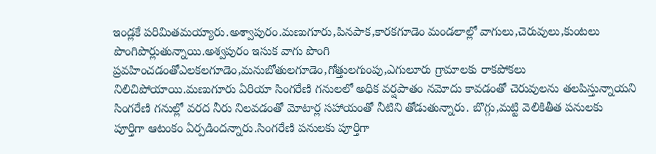ఇండ్లకే పరిమితమయ్యారు.అశ్వాపురం.మణుగూరు,పినపాక,కారకగూడెం మండలాల్లో వాగులు,చెరువులు,కుంటలు పొంగిపొర్లుతున్నాయి.అశ్వపురం ఇసుక వాగు పొంగి ప్రవహించడంతోఎలకలగూడెం,మనుబోతులగూడెం,గోత్తులగుంపు,ఎగులూరు గ్రామాలకు రాకపోకలు నిలిచిపోయాయి.మణుగూరు ఏరియా సింగరేణి గనులలో అధిక వర్షపాతం నమోదు కావడంతో చెరువులను తలపిస్తున్నాయని సింగరేణి గనుల్లో వరద నీరు నిలవడంతో మోటార్ల సహాయంతో నీటిని తోడుతున్నారు. బొగ్గు,మట్టి వెలికితీత పనులకు పూర్తిగా ఆటంకం ఏర్పడిందన్నారు.సింగరేణి పనులకు పూర్తిగా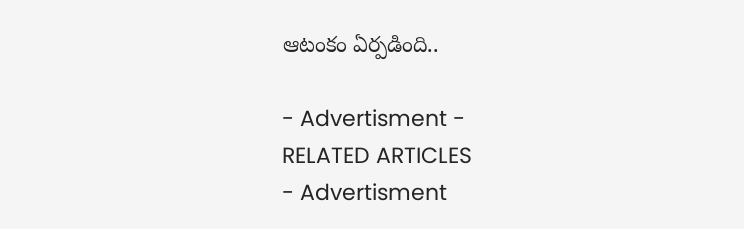ఆటంకం ఏర్పడింది..

- Advertisment -
RELATED ARTICLES
- Advertisment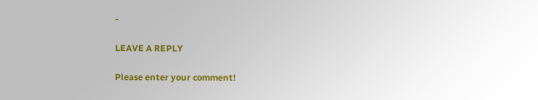-

LEAVE A REPLY

Please enter your comment!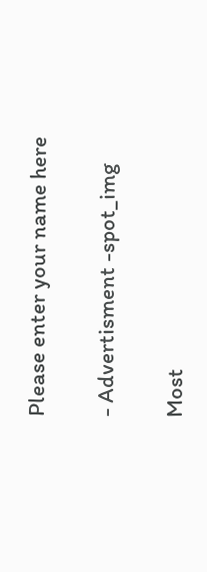Please enter your name here

- Advertisment -spot_img

Most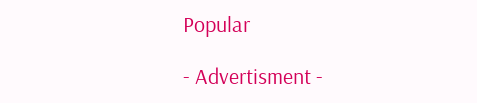Popular

- Advertisment -